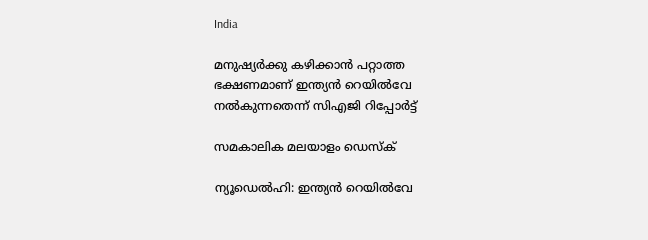India

മനുഷ്യര്‍ക്കു കഴിക്കാന്‍ പറ്റാത്ത ഭക്ഷണമാണ് ഇന്ത്യന്‍ റെയില്‍വേ നല്‍കുന്നതെന്ന് സിഎജി റിപ്പോര്‍ട്ട്

സമകാലിക മലയാളം ഡെസ്ക്

ന്യൂഡെല്‍ഹി: ഇന്ത്യന്‍ റെയില്‍വേ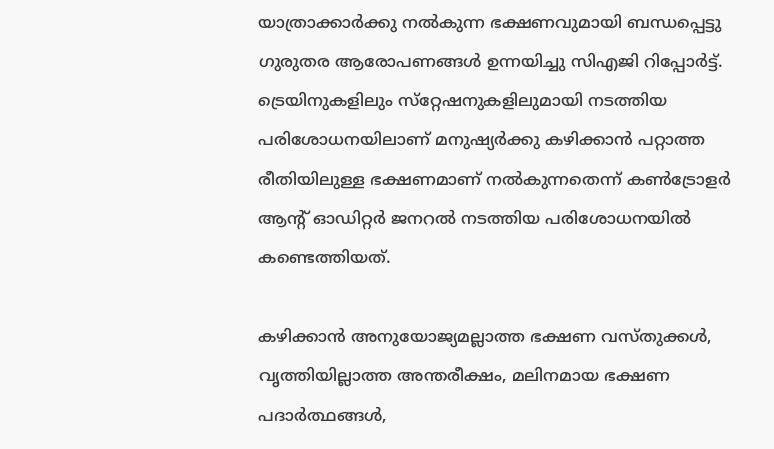യാത്രാക്കാര്‍ക്കു നല്‍കുന്ന ഭക്ഷണവുമായി ബന്ധപ്പെട്ടു ഗുരുതര ആരോപണങ്ങള്‍ ഉന്നയിച്ചു സിഎജി റിപ്പോര്‍ട്ട്. ട്രെയിനുകളിലും സ്‌റ്റേഷനുകളിലുമായി നടത്തിയ പരിശോധനയിലാണ് മനുഷ്യര്‍ക്കു കഴിക്കാന്‍ പറ്റാത്ത രീതിയിലുള്ള ഭക്ഷണമാണ് നല്‍കുന്നതെന്ന് കണ്‍ട്രോളര്‍ ആന്റ് ഓഡിറ്റര്‍ ജനറല്‍ നടത്തിയ പരിശോധനയില്‍ കണ്ടെത്തിയത്.

കഴിക്കാന്‍ അനുയോജ്യമല്ലാത്ത ഭക്ഷണ വസ്തുക്കള്‍, വൃത്തിയില്ലാത്ത അന്തരീക്ഷം, മലിനമായ ഭക്ഷണ പദാര്‍ത്ഥങ്ങള്‍,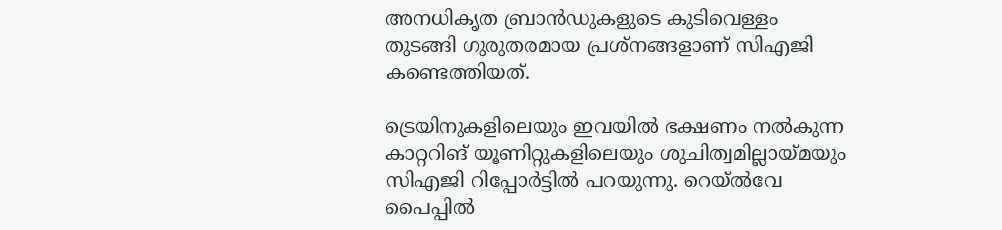അനധികൃത ബ്രാന്‍ഡുകളുടെ കുടിവെള്ളം തുടങ്ങി ഗുരുതരമായ പ്രശ്‌നങ്ങളാണ് സിഎജി കണ്ടെത്തിയത്.

ട്രെയിനുകളിലെയും ഇവയില്‍ ഭക്ഷണം നല്‍കുന്ന കാറ്ററിങ് യൂണിറ്റുകളിലെയും ശുചിത്വമില്ലായ്മയും സിഎജി റിപ്പോര്‍ട്ടില്‍ പറയുന്നു. റെയ്ല്‍വേ പൈപ്പില്‍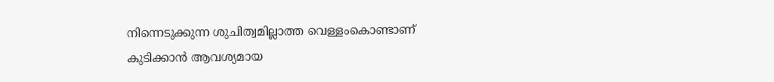നിന്നെടുക്കുന്ന ശുചിത്വമില്ലാത്ത വെള്ളംകൊണ്ടാണ് കുടിക്കാന്‍ ആവശ്യമായ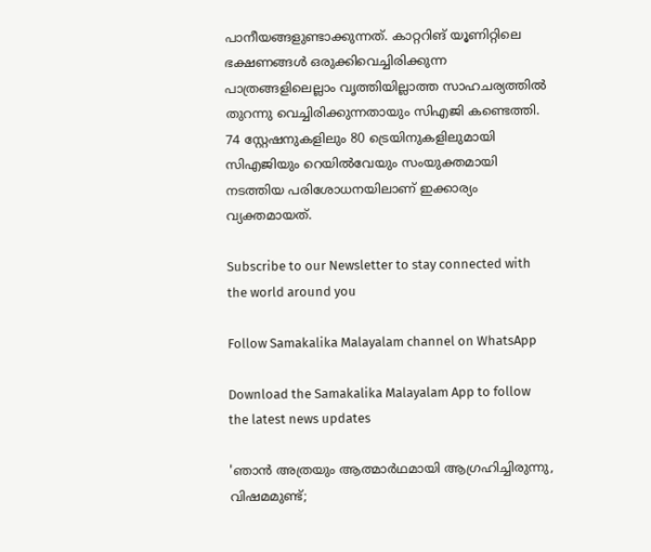പാനീയങ്ങളുണ്ടാക്കുന്നത്. കാറ്ററിങ് യൂണിറ്റിലെ ഭക്ഷണങ്ങള്‍ ഒരുക്കിവെച്ചിരിക്കുന്ന പാത്രങ്ങളിലെല്ലാം വൃത്തിയില്ലാത്ത സാഹചര്യത്തില്‍ തുറന്നു വെച്ചിരിക്കുന്നതായും സിഎജി കണ്ടെത്തി. 74 സ്റ്റേഷനുകളിലും 80 ട്രെയിനുകളിലുമായി സിഎജിയും റെയില്‍വേയും സംയുക്തമായി നടത്തിയ പരിശോധനയിലാണ് ഇക്കാര്യം വ്യക്തമായത്.

Subscribe to our Newsletter to stay connected with the world around you

Follow Samakalika Malayalam channel on WhatsApp

Download the Samakalika Malayalam App to follow the latest news updates

'ഞാൻ അത്രയും ആത്മാർഥമായി ആഗ്രഹിച്ചിരുന്നു, വിഷമമുണ്ട്;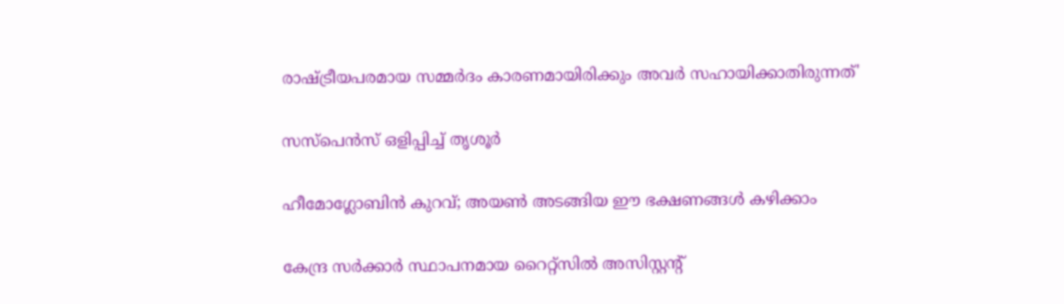രാഷ്ട്രീയപരമായ സമ്മർദം കാരണമായിരിക്കും അവർ സഹായിക്കാതിരുന്നത്'

സസ്‌പെന്‍സ് ഒളിപ്പിച്ച് തൃശൂര്‍

ഹീമോഗ്ലോബിൻ കുറവ്; അയൺ അടങ്ങിയ ഈ ഭക്ഷണങ്ങൾ കഴിക്കാം

കേന്ദ്ര സർക്കാർ സ്ഥാപനമായ റൈറ്റ്സിൽ അസിസ്റ്റന്റ്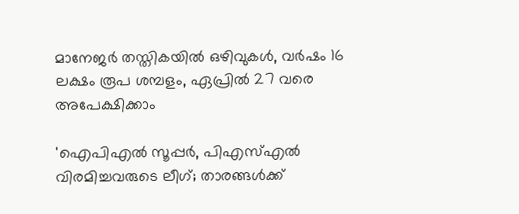മാനേജർ തസ്തികയിൽ ഒഴിവുകൾ, വർഷം 16 ലക്ഷം രൂപ ശമ്പളം, ഏപ്രിൽ 27 വരെ അപേക്ഷിക്കാം

'ഐപിഎല്‍ സൂപ്പര്‍, പിഎസ്എല്‍ വിരമിച്ചവരുടെ ലീഗ്; താരങ്ങള്‍ക്ക്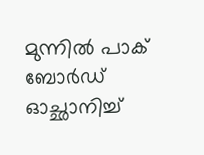മുന്നില്‍ പാക് ബോര്‍ഡ് ഓച്ഛാനിച്ച്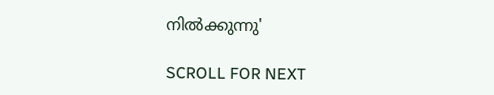നിൽക്കുന്നു'

SCROLL FOR NEXT